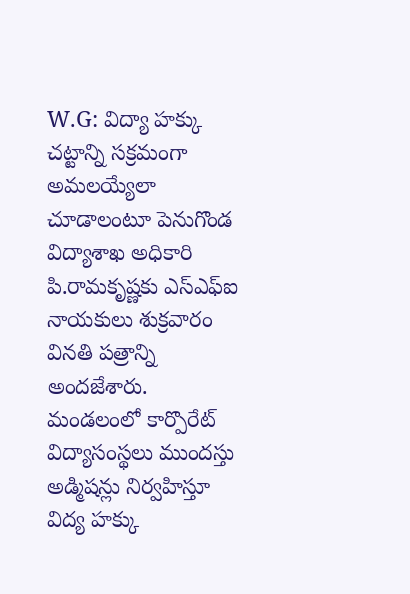W.G: విద్యా హక్కు చట్టాన్ని సక్రమంగా అమలయ్యేలా చూడాలంటూ పెనుగొండ విద్యాశాఖ అధికారి పి.రామకృష్ణకు ఎస్ఎఫ్ఐ నాయకులు శుక్రవారం వినతి పత్రాన్ని అందజేశారు. మండలంలో కార్పొరేట్ విద్యాసంస్థలు ముందస్తు అడ్మిషన్లు నిర్వహిస్తూ విద్య హక్కు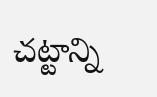చట్టాన్ని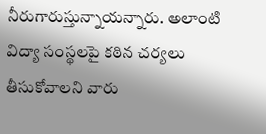నీరుగారుస్తున్నాయన్నారు. అలాంటి విద్యా సంస్థలపై కఠిన చర్యలు తీసుకోవాలని వారు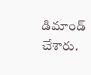డిమాండ్ చేశారు.